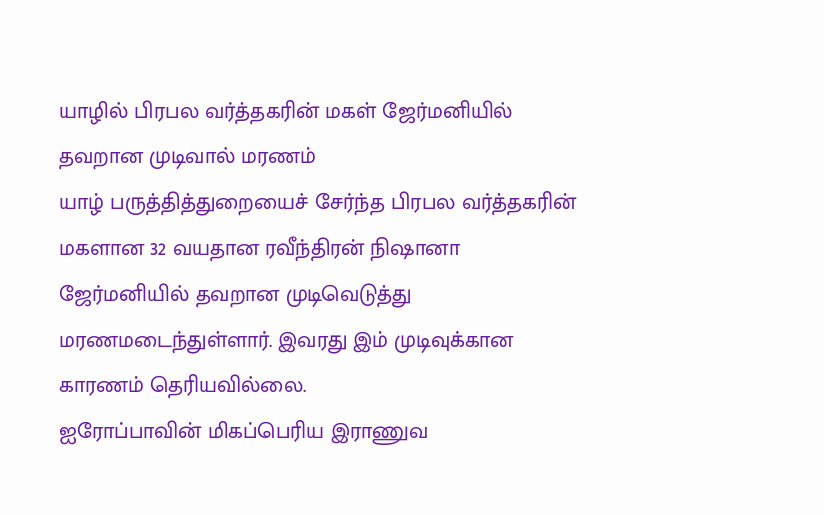யாழில் பிரபல வர்த்தகரின் மகள் ஜேர்மனியில் தவறான முடிவால் மரணம்
யாழ் பருத்தித்துறையைச் சேர்ந்த பிரபல வர்த்தகரின் மகளான 32 வயதான ரவீந்திரன் நிஷானா ஜேர்மனியில் தவறான முடிவெடுத்து மரணமடைந்துள்ளார். இவரது இம் முடிவுக்கான காரணம் தெரியவில்லை.
ஐரோப்பாவின் மிகப்பெரிய இராணுவ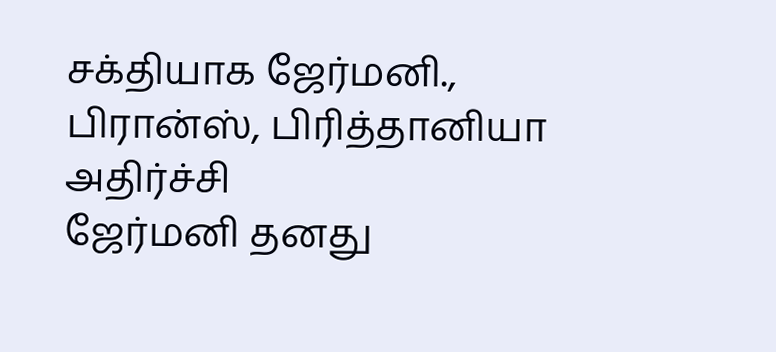சக்தியாக ஜேர்மனி., பிரான்ஸ், பிரித்தானியா அதிர்ச்சி
ஜேர்மனி தனது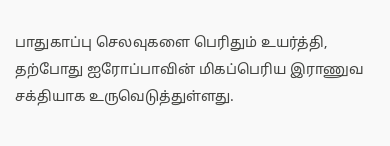பாதுகாப்பு செலவுகளை பெரிதும் உயர்த்தி, தற்போது ஐரோப்பாவின் மிகப்பெரிய இராணுவ சக்தியாக உருவெடுத்துள்ளது.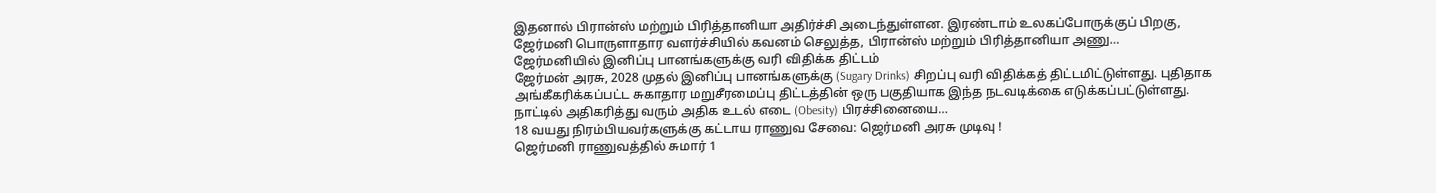இதனால் பிரான்ஸ் மற்றும் பிரித்தானியா அதிர்ச்சி அடைந்துள்ளன. இரண்டாம் உலகப்போருக்குப் பிறகு, ஜேர்மனி பொருளாதார வளர்ச்சியில் கவனம் செலுத்த, பிரான்ஸ் மற்றும் பிரித்தானியா அணு…
ஜேர்மனியில் இனிப்பு பானங்களுக்கு வரி விதிக்க திட்டம்
ஜேர்மன் அரசு, 2028 முதல் இனிப்பு பானங்களுக்கு (Sugary Drinks) சிறப்பு வரி விதிக்கத் திட்டமிட்டுள்ளது. புதிதாக அங்கீகரிக்கப்பட்ட சுகாதார மறுசீரமைப்பு திட்டத்தின் ஒரு பகுதியாக இந்த நடவடிக்கை எடுக்கப்பட்டுள்ளது. நாட்டில் அதிகரித்து வரும் அதிக உடல் எடை (Obesity) பிரச்சினையை…
18 வயது நிரம்பியவர்களுக்கு கட்டாய ராணுவ சேவை: ஜெர்மனி அரசு முடிவு !
ஜெர்மனி ராணுவத்தில் சுமார் 1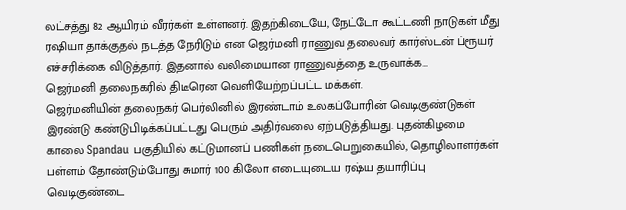லட்சத்து 82 ஆயிரம் வீரர்கள் உள்ளனர். இதற்கிடையே, நேட்டோ கூட்டணி நாடுகள் மீது ரஷியா தாக்குதல் நடத்த நேரிடும் என ஜெர்மனி ராணுவ தலைவர் கார்ஸ்டன் ப்ரூயர் எச்சரிக்கை விடுத்தார். இதனால் வலிமையான ராணுவத்தை உருவாக்க…
ஜெர்மனி தலைநகரில் திடீரென வெளியேற்றப்பட்ட மக்கள்.
ஜெர்மனியின் தலைநகர் பெர்லினில் இரண்டாம் உலகப்போரின் வெடிகுண்டுகள் இரண்டு கண்டுபிடிக்கப்பட்டது பெரும் அதிர்வலை ஏற்படுத்தியது. புதன்கிழமை காலை Spandau பகுதியில் கட்டுமானப் பணிகள் நடைபெறுகையில், தொழிலாளர்கள் பள்ளம் தோண்டும்போது சுமார் 100 கிலோ எடையுடைய ரஷ்ய தயாரிப்பு வெடிகுண்டை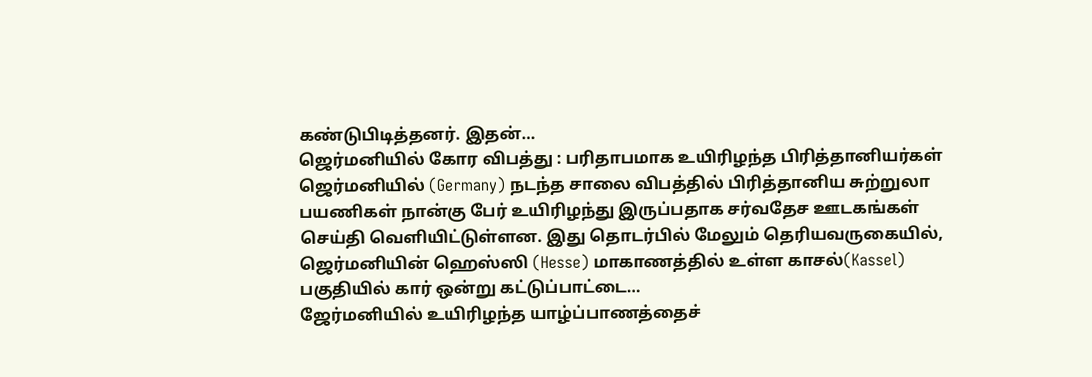கண்டுபிடித்தனர். இதன்…
ஜெர்மனியில் கோர விபத்து : பரிதாபமாக உயிரிழந்த பிரித்தானியர்கள்
ஜெர்மனியில் (Germany) நடந்த சாலை விபத்தில் பிரித்தானிய சுற்றுலா பயணிகள் நான்கு பேர் உயிரிழந்து இருப்பதாக சர்வதேச ஊடகங்கள் செய்தி வெளியிட்டுள்ளன. இது தொடர்பில் மேலும் தெரியவருகையில், ஜெர்மனியின் ஹெஸ்ஸி (Hesse) மாகாணத்தில் உள்ள காசல்(Kassel) பகுதியில் கார் ஒன்று கட்டுப்பாட்டை…
ஜேர்மனியில் உயிரிழந்த யாழ்ப்பாணத்தைச்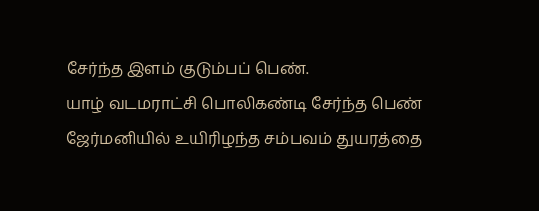சேர்ந்த இளம் குடும்பப் பெண்.
யாழ் வடமராட்சி பொலிகண்டி சேர்ந்த பெண் ஜேர்மனியில் உயிரிழந்த சம்பவம் துயரத்தை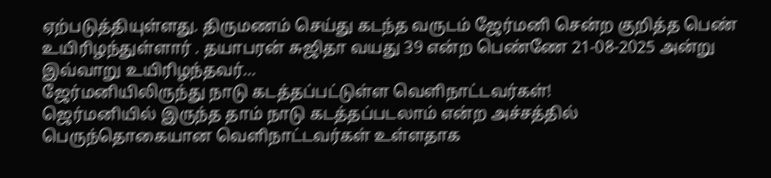ஏற்படுத்தியுள்ளது. திருமணம் செய்து கடந்த வருடம் ஜேர்மனி சென்ற குறித்த பெண் உயிரிழந்துள்ளார் . தயாபரன் சுஜிதா வயது 39 என்ற பெண்ணே 21-08-2025 அன்று இவ்வாறு உயிரிழந்தவர்…
ஜேர்மனியிலிருந்து நாடு கடத்தப்பட்டுள்ள வெளிநாட்டவர்கள்!
ஜெர்மனியில் இருந்த தாம் நாடு கடத்தப்படலாம் என்ற அச்சத்தில் பெருந்தொகையான வெளிநாட்டவர்கள் உள்ளதாக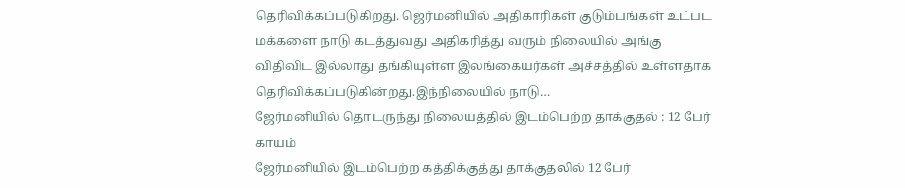தெரிவிக்கப்படுகிறது. ஜெர்மனியில் அதிகாரிகள் குடும்பங்கள் உட்பட மக்களை நாடு கடத்துவது அதிகரித்து வரும் நிலையில் அங்கு விதிவிட இல்லாது தங்கியுள்ள இலங்கையர்கள் அச்சத்தில் உள்ளதாக தெரிவிக்கப்படுகின்றது.இந்நிலையில் நாடு…
ஜேர்மனியில் தொடருந்து நிலையத்தில் இடம்பெற்ற தாக்குதல் : 12 பேர் காயம்
ஜேர்மனியில் இடம்பெற்ற கத்திக்குத்து தாக்குதலில் 12 பேர்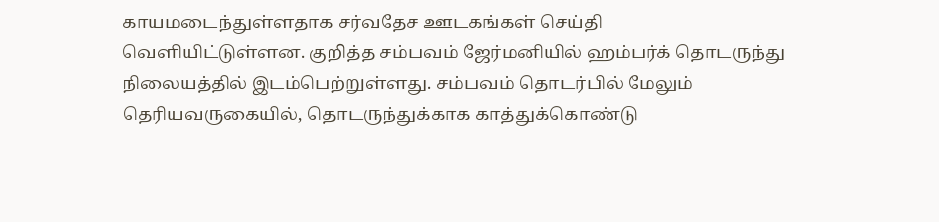காயமடைந்துள்ளதாக சர்வதேச ஊடகங்கள் செய்தி வெளியிட்டுள்ளன. குறித்த சம்பவம் ஜேர்மனியில் ஹம்பர்க் தொடருந்து நிலையத்தில் இடம்பெற்றுள்ளது. சம்பவம் தொடர்பில் மேலும் தெரியவருகையில், தொடருந்துக்காக காத்துக்கொண்டு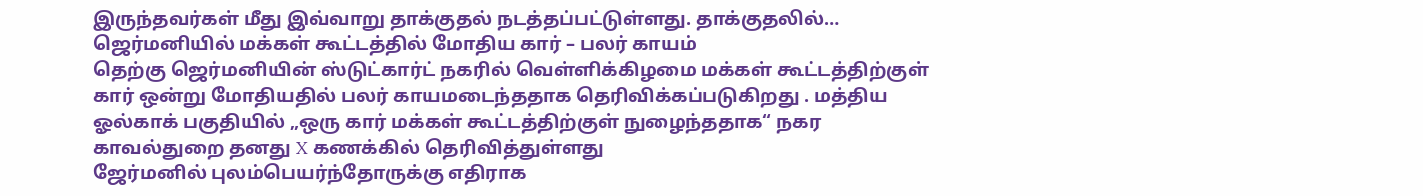இருந்தவர்கள் மீது இவ்வாறு தாக்குதல் நடத்தப்பட்டுள்ளது. தாக்குதலில்…
ஜெர்மனியில் மக்கள் கூட்டத்தில் மோதிய கார் – பலர் காயம்
தெற்கு ஜெர்மனியின் ஸ்டுட்கார்ட் நகரில் வெள்ளிக்கிழமை மக்கள் கூட்டத்திற்குள் கார் ஒன்று மோதியதில் பலர் காயமடைந்ததாக தெரிவிக்கப்படுகிறது . மத்திய ஓல்காக் பகுதியில் „ஒரு கார் மக்கள் கூட்டத்திற்குள் நுழைந்ததாக“ நகர காவல்துறை தனது X கணக்கில் தெரிவித்துள்ளது
ஜேர்மனில் புலம்பெயர்ந்தோருக்கு எதிராக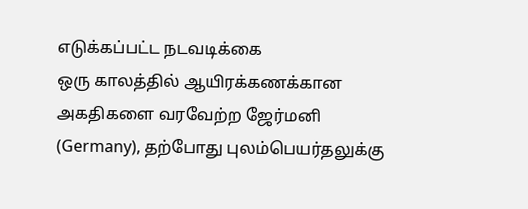எடுக்கப்பட்ட நடவடிக்கை
ஒரு காலத்தில் ஆயிரக்கணக்கான அகதிகளை வரவேற்ற ஜேர்மனி (Germany), தற்போது புலம்பெயர்தலுக்கு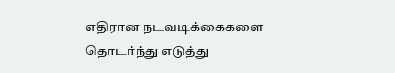எதிரான நடவடிக்கைகளை தொடர்ந்து எடுத்து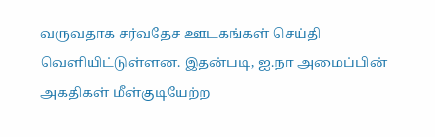வருவதாக சர்வதேச ஊடகங்கள் செய்தி வெளியிட்டுள்ளன. இதன்படி, ஐ.நா அமைப்பின் அகதிகள் மீள்குடியேற்ற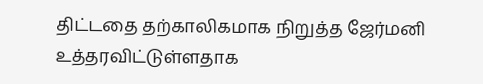திட்டதை தற்காலிகமாக நிறுத்த ஜேர்மனி உத்தரவிட்டுள்ளதாக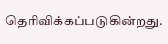தெரிவிக்கப்படுகின்றது.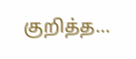குறித்த…